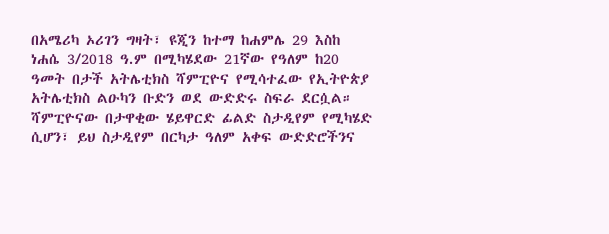በአሜሪካ ኦሪገን ግዛት፣ ዩጂን ከተማ ከሐምሌ 29 እስከ ነሐሴ 3/2018 ዓ.ም በሚካሄደው 21ኛው የዓለም ከ20 ዓመት በታች አትሌቲክስ ሻምፒዮና የሚሳተፈው የኢትዮጵያ አትሌቲክስ ልዑካን ቡድን ወደ ውድድሩ ስፍራ ደርሷል።
ሻምፒዮናው በታዋቂው ሄይዋርድ ፊልድ ስታዲየም የሚካሄድ ሲሆን፣ ይህ ስታዲየም በርካታ ዓለም አቀፍ ውድድሮችንና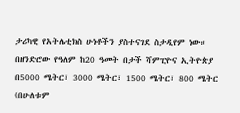ታሪካዊ የአትሌቲክስ ሁነቶችን ያስተናገደ ስታዲየም ነው።
በዘንድሮው የዓለም ከ20 ዓመት በታች ሻምፒዮና ኢትዮጵያ በ5000 ሜትር፣ 3000 ሜትር፣ 1500 ሜትር፣ 800 ሜትር (በሁለቱም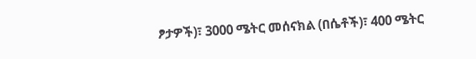ፆታዎች)፣ 3000 ሜትር መሰናክል (በሴቶች)፣ 400 ሜትር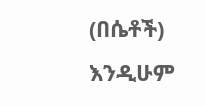(በሴቶች) እንዲሁም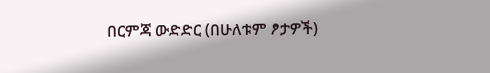በርምጃ ውድድር (በሁለቱም ፆታዎች)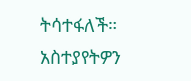ትሳተፋለች።
አስተያየትዎን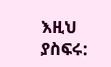እዚህ ያስፍሩ: